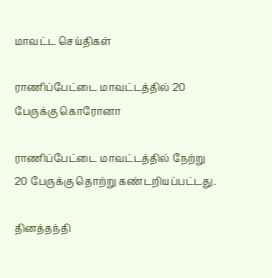மாவட்ட செய்திகள்

ராணிப்பேட்டை மாவட்டத்தில் 20 பேருக்கு கொரோனா

ராணிப்பேட்டை மாவட்டத்தில் நேற்று 20 பேருக்கு தொற்று கண்டறியப்பட்டது.

தினத்தந்தி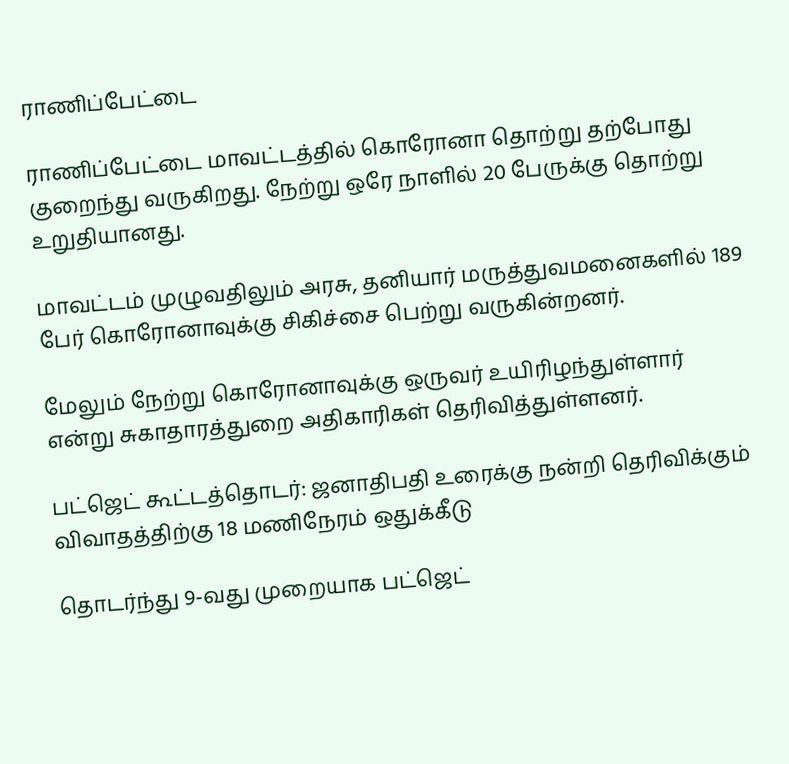ராணிப்பேட்டை

ராணிப்பேட்டை மாவட்டத்தில் கொரோனா தொற்று தற்போது குறைந்து வருகிறது. நேற்று ஒரே நாளில் 20 பேருக்கு தொற்று உறுதியானது.

மாவட்டம் முழுவதிலும் அரசு, தனியார் மருத்துவமனைகளில் 189 பேர் கொரோனாவுக்கு சிகிச்சை பெற்று வருகின்றனர்.

மேலும் நேற்று கொரோனாவுக்கு ஒருவர் உயிரிழந்துள்ளார் என்று சுகாதாரத்துறை அதிகாரிகள் தெரிவித்துள்ளனர்.

பட்ஜெட் கூட்டத்தொடர்: ஜனாதிபதி உரைக்கு நன்றி தெரிவிக்கும் விவாதத்திற்கு 18 மணிநேரம் ஒதுக்கீடு

தொடர்ந்து 9-வது முறையாக பட்ஜெட்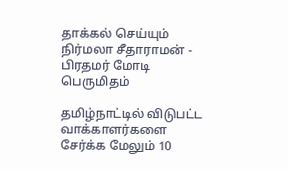தாக்கல் செய்யும் நிர்மலா சீதாராமன் - பிரதமர் மோடி பெருமிதம்

தமிழ்நாட்டில் விடுபட்ட வாக்காளர்களை சேர்க்க மேலும் 10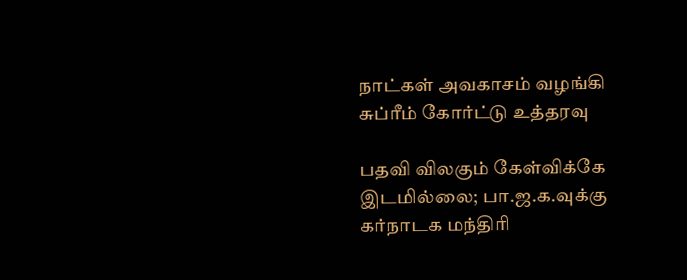நாட்கள் அவகாசம் வழங்கி சுப்ரீம் கோர்ட்டு உத்தரவு

பதவி விலகும் கேள்விக்கே இடமில்லை; பா.ஜ.க.வுக்கு கர்நாடக மந்திரி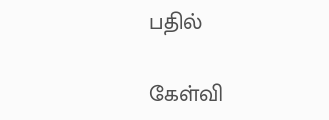பதில்

கேள்வி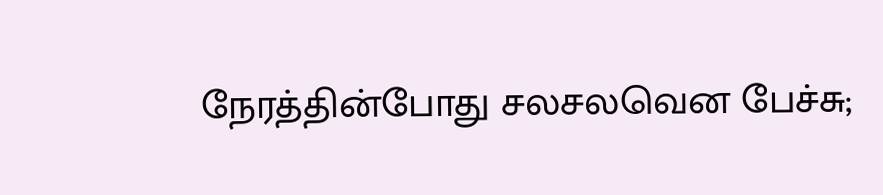நேரத்தின்போது சலசலவென பேச்சு;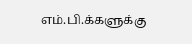எம்.பி.க்களுக்கு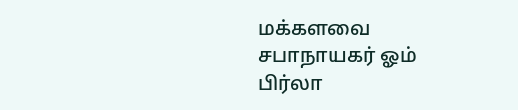மக்களவை சபாநாயகர் ஓம் பிர்லா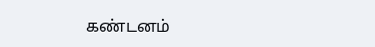கண்டனம்